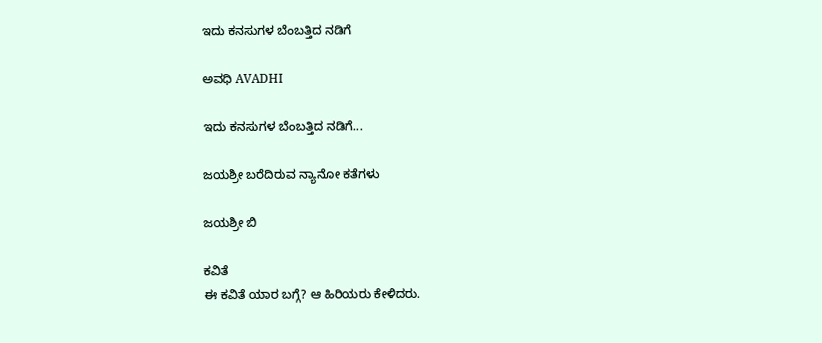ಇದು ಕನಸುಗಳ ಬೆಂಬತ್ತಿದ ನಡಿಗೆ‍

ಅವಧಿ AVADHI

ಇದು ಕನಸುಗಳ ಬೆಂಬತ್ತಿದ ನಡಿಗೆ...

ಜಯಶ್ರೀ ಬರೆದಿರುವ ನ್ಯಾನೋ ಕತೆಗಳು

ಜಯಶ್ರೀ ಬಿ

ಕವಿತೆ
ಈ ಕವಿತೆ ಯಾರ ಬಗ್ಗೆ? ಆ ಹಿರಿಯರು ಕೇಳಿದರು.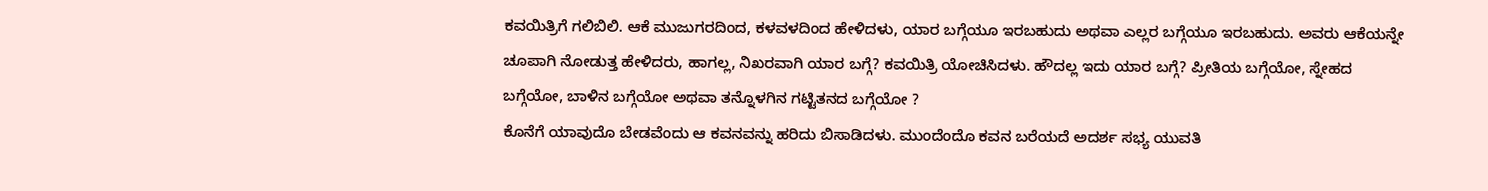ಕವಯಿತ್ರಿಗೆ ಗಲಿಬಿಲಿ. ಆಕೆ ಮುಜುಗರದಿಂದ, ಕಳವಳದಿಂದ ಹೇಳಿದಳು, ಯಾರ ಬಗ್ಗೆಯೂ ಇರಬಹುದು ಅಥವಾ ಎಲ್ಲರ ಬಗ್ಗೆಯೂ ಇರಬಹುದು. ಅವರು ಆಕೆಯನ್ನೇ ಚೂಪಾಗಿ ನೋಡುತ್ತ ಹೇಳಿದರು, ಹಾಗಲ್ಲ, ನಿಖರವಾಗಿ ಯಾರ ಬಗ್ಗೆ? ಕವಯಿತ್ರಿ ಯೋಚಿಸಿದಳು. ಹೌದಲ್ಲ ಇದು ಯಾರ ಬಗ್ಗೆ? ಪ್ರೀತಿಯ ಬಗ್ಗೆಯೋ, ಸ್ನೇಹದ ಬಗ್ಗೆಯೋ, ಬಾಳಿನ ಬಗ್ಗೆಯೋ ಅಥವಾ ತನ್ನೊಳಗಿನ ಗಟ್ಟಿತನದ ಬಗ್ಗೆಯೋ ?
ಕೊನೆಗೆ ಯಾವುದೊ ಬೇಡವೆಂದು ಆ ಕವನವನ್ನು ಹರಿದು ಬಿಸಾಡಿದಳು. ಮುಂದೆಂದೊ ಕವನ ಬರೆಯದೆ ಅದರ್ಶ ಸಭ್ಯ ಯುವತಿ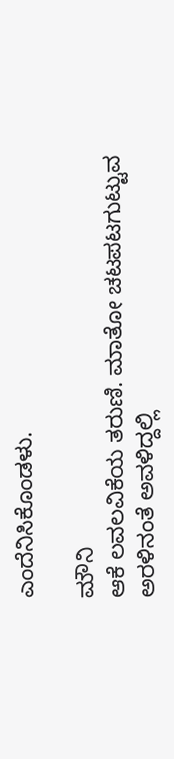ಎಂದೆನಿಸಿಕೊಂಡಳು.

ಮೌನಿ
ಆಕೆ ಲವಲವಿಕೆಯ ತರುಣಿ. ಮಾತೋ ಚಟಪಟಗುಟ್ಟುವ ಅರಳಿನಂತೆ ಅವಳಿದ್ದಲ್ಲಿ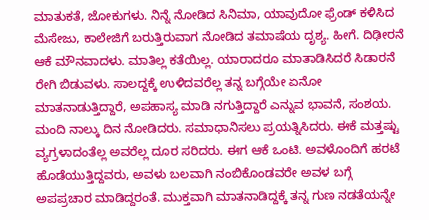ಮಾತುಕತೆ, ಜೋಕುಗಳು. ನಿನ್ನೆ ನೋಡಿದ ಸಿನಿಮಾ, ಯಾವುದೋ ಫ್ರೆಂಡ್ ಕಳಿಸಿದ ಮೆಸೇಜು, ಕಾಲೇಜಿಗೆ ಬರುತ್ತಿರುವಾಗ ನೋಡಿದ ತಮಾಷೆಯ ದೃಶ್ಯ. ಹೀಗೆ. ದಿಢೀರನೆ ಆಕೆ ಮೌನವಾದಳು. ಮಾತಿಲ್ಲ ಕತೆಯಿಲ್ಲ. ಯಾರಾದರೂ ಮಾತಾಡಿಸಿದರೆ ಸಿಡಾರನೆ ರೇಗಿ ಬಿಡುವಳು. ಸಾಲದ್ದಕ್ಕೆ ಉಳಿದವರೆಲ್ಲ ತನ್ನ ಬಗ್ಗೆಯೇ ಏನೋ ಮಾತನಾಡುತ್ತಿದ್ದಾರೆ, ಅಪಹಾಸ್ಯ ಮಾಡಿ ನಗುತ್ತಿದ್ದಾರೆ ಎನ್ನುವ ಭಾವನೆ, ಸಂಶಯ. ಮಂದಿ ನಾಲ್ಕು ದಿನ ನೋಡಿದರು. ಸಮಾಧಾನಿಸಲು ಪ್ರಯತ್ನಿಸಿದರು. ಈಕೆ ಮತ್ತಷ್ಟು ವ್ಯಗ್ರಳಾದಂತೆಲ್ಲ ಅವರೆಲ್ಲ ದೂರ ಸರಿದರು. ಈಗ ಆಕೆ ಒಂಟಿ. ಅವಳೊಂದಿಗೆ ಹರಟೆ ಹೊಡೆಯುತ್ತಿದ್ದವರು, ಅವಳು ಬಲವಾಗಿ ನಂಬಿಕೊಂಡವರೇ ಅವಳ ಬಗ್ಗೆ ಅಪಪ್ರಚಾರ ಮಾಡಿದ್ದರಂತೆ. ಮುಕ್ತವಾಗಿ ಮಾತನಾಡಿದ್ದಕ್ಕೆ ತನ್ನ ಗುಣ ನಡತೆಯನ್ನೇ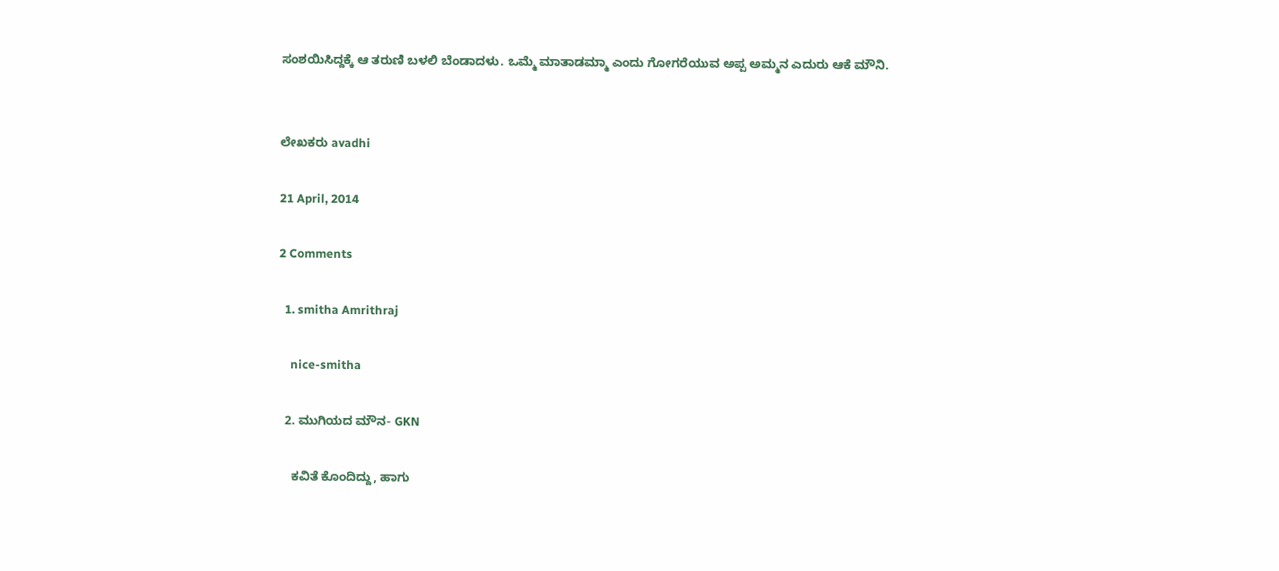ಸಂಶಯಿಸಿದ್ದಕ್ಕೆ ಆ ತರುಣಿ ಬಳಲಿ ಬೆಂಡಾದಳು. ಒಮ್ಮೆ ಮಾತಾಡಮ್ಮಾ ಎಂದು ಗೋಗರೆಯುವ ಅಪ್ಪ ಅಮ್ಮನ ಎದುರು ಆಕೆ ಮೌನಿ.


ಲೇಖಕರು avadhi

21 April, 2014

2 Comments

  1. smitha Amrithraj

    nice-smitha

  2. ಮುಗಿಯದ ಮೌನ- GKN

    ಕವಿತೆ ಕೊಂದಿದ್ದು, ಹಾಗು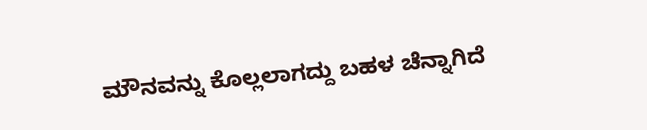ಮೌನವನ್ನು ಕೊಲ್ಲಲಾಗದ್ದು ಬಹಳ ಚೆನ್ನಾಗಿದೆ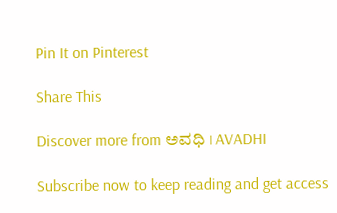Pin It on Pinterest

Share This

Discover more from ಅವಧಿ । AVADHI

Subscribe now to keep reading and get access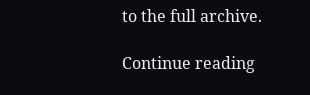to the full archive.

Continue reading